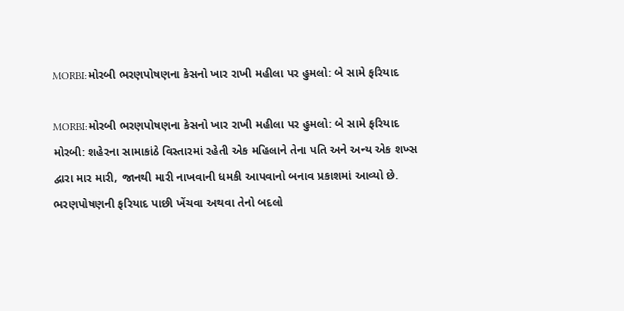MORBI:મોરબી ભરણપોષણના કેસનો ખાર રાખી મહીલા પર હુમલો: બે સામે ફરિયાદ

MORBI:મોરબી ભરણપોષણના કેસનો ખાર રાખી મહીલા પર હુમલો: બે સામે ફરિયાદ
મોરબી: શહેરના સામાકાંઠે વિસ્તારમાં રહેતી એક મહિલાને તેના પતિ અને અન્ય એક શખ્સ દ્વારા માર મારી, જાનથી મારી નાખવાની ધમકી આપવાનો બનાવ પ્રકાશમાં આવ્યો છે. ભરણપોષણની ફરિયાદ પાછી ખેંચવા અથવા તેનો બદલો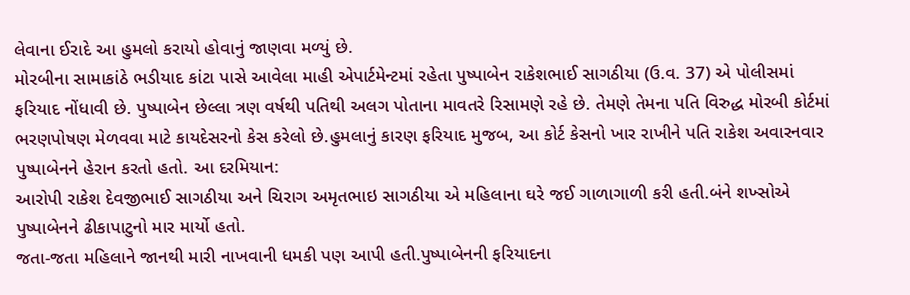લેવાના ઈરાદે આ હુમલો કરાયો હોવાનું જાણવા મળ્યું છે.
મોરબીના સામાકાંઠે ભડીયાદ કાંટા પાસે આવેલા માહી એપાર્ટમેન્ટમાં રહેતા પુષ્પાબેન રાકેશભાઈ સાગઠીયા (ઉ.વ. 37) એ પોલીસમાં ફરિયાદ નોંધાવી છે. પુષ્પાબેન છેલ્લા ત્રણ વર્ષથી પતિથી અલગ પોતાના માવતરે રિસામણે રહે છે. તેમણે તેમના પતિ વિરુદ્ધ મોરબી કોર્ટમાં ભરણપોષણ મેળવવા માટે કાયદેસરનો કેસ કરેલો છે.હુમલાનું કારણ ફરિયાદ મુજબ, આ કોર્ટ કેસનો ખાર રાખીને પતિ રાકેશ અવારનવાર પુષ્પાબેનને હેરાન કરતો હતો. આ દરમિયાન:
આરોપી રાકેશ દેવજીભાઈ સાગઠીયા અને ચિરાગ અમૃતભાઇ સાગઠીયા એ મહિલાના ઘરે જઈ ગાળાગાળી કરી હતી.બંને શખ્સોએ પુષ્પાબેનને ઢીકાપાટુનો માર માર્યો હતો.
જતા-જતા મહિલાને જાનથી મારી નાખવાની ધમકી પણ આપી હતી.પુષ્પાબેનની ફરિયાદના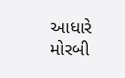આધારે મોરબી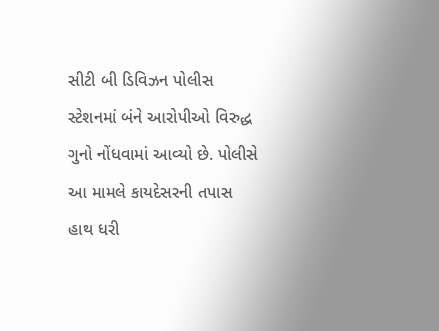સીટી બી ડિવિઝન પોલીસ સ્ટેશનમાં બંને આરોપીઓ વિરુદ્ધ ગુનો નોંધવામાં આવ્યો છે. પોલીસે આ મામલે કાયદેસરની તપાસ હાથ ધરી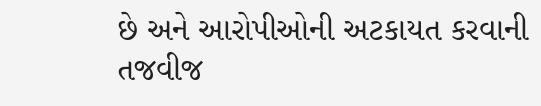છે અને આરોપીઓની અટકાયત કરવાની તજવીજ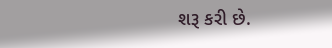શરૂ કરી છે.